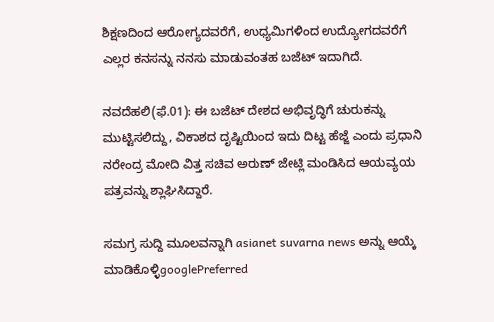ಶಿಕ್ಷಣದಿಂದ ಆರೋಗ್ಯದವರೆಗೆ, ಉಧ್ಯಮಿಗಳಿಂದ ಉದ್ಯೋಗದವರೆಗೆ ಎಲ್ಲರ ಕನಸನ್ನು ನನಸು ಮಾಡುವಂತಹ ಬಜೆಟ್ ಇದಾಗಿದೆ.

ನವದೆಹಲಿ(ಫೆ.01): ಈ ಬಜೆಟ್ ದೇಶದ ಅಭಿವೃದ್ಧಿಗೆ ಚುರುಕನ್ನು ಮುಟ್ಟಿಸಲಿದ್ದು, ವಿಕಾಶದ ದೃಷ್ಟಿಯಿಂದ ಇದು ದಿಟ್ಟ ಹೆಜ್ಜೆ ಎಂದು ಪ್ರಧಾನಿ ನರೇಂದ್ರ ಮೋದಿ ವಿತ್ತ ಸಚಿವ ಅರುಣ್ ಜೇಟ್ಲಿ ಮಂಡಿಸಿದ ಆಯವ್ಯಯ ಪತ್ರವನ್ನು ಶ್ಲಾಘಿಸಿದ್ದಾರೆ.

ಸಮಗ್ರ ಸುದ್ದಿ ಮೂಲವನ್ನಾಗಿ asianet suvarna news ಅನ್ನು ಆಯ್ಕೆ ಮಾಡಿಕೊಳ್ಳಿgooglePreferred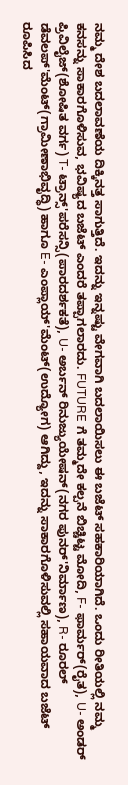ನಮ್ಮ ದೇಶ ಬದಲಾವಣೆಯ ದಿಕ್ಕಿನತ್ತ ಸಾಗುತ್ತಿದೆ. ಇದನ್ನು ಇನ್ನಷ್ಟು ವೇಗವಾಗಿ ಬದಲಾಯಿಸಲು ಈ ಬಜೆಟ್ ಸಹಕಾರಿಯಾಗಿದೆ. ಒಂದು ರೀತಿಯಲ್ಲಿ ನಮ್ಮ ಕನಸನ್ನು ಸಾಕಾರಗೊಳಿಸುವ, ಭವಿಷ್ಯದ ಬಜೆಟ್ ಎಂದರೆ ತಪ್ಪಾಗಲಾರದು. FUTURE ಗೆ ತಮ್ಮದೇ ಕಲ್ಪನೆ ಬಿಚ್ಚಿಟ್ಟ ಮೋದಿ, F- ಫಾರ್ಮರ್(ರೈತ), U- ಅಂಡರ್ ಪ್ರಿವಿಲೈಜ್(ಶೋಷಿತ ವರ್ಗ) T- ಟ್ರಾನ್ಸ್'ಪರೆಸನ್ಸಿ(ಪಾರದರ್ಶಕತೆ), U- ಅರ್ಬನ್ ರಿನುಜ್ಯುಯೇಷನ್(ನಗರ ಪುನರ್'ನಿರ್ಮಾಣ), R- ರೂರಲ್ ಡೆವಲಪ್'ಮೆಂಟ್(ಗ್ರಾಮೀಣಾಭಿವೃದ್ಧಿ) ಹಾಗೂ E- ಎಂಪ್ಲಾಯ್'ಮೆಂಟ್(ಉದ್ಯೋಗ) ಆಗಿದ್ದು, ಇದನ್ನು ಸಾಕಾರಗೊಳಿಸುವಲ್ಲಿ ಸಹಾಯವಾದ ಬಜೆಟ್ ರೂಪಿಸಿದ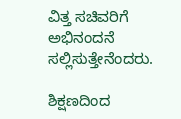ವಿತ್ತ ಸಚಿವರಿಗೆ ಅಭಿನಂದನೆ ಸಲ್ಲಿಸುತ್ತೇನೆಂದರು.

ಶಿಕ್ಷಣದಿಂದ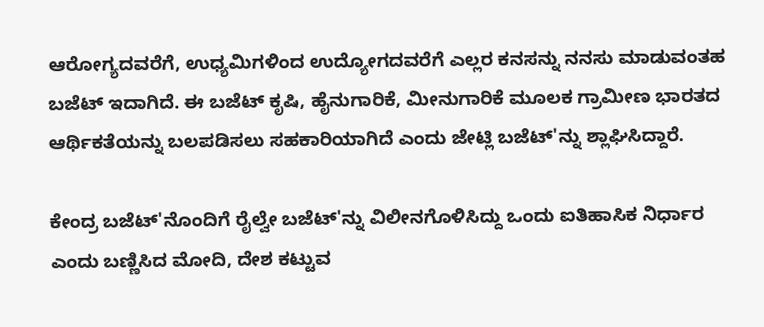ಆರೋಗ್ಯದವರೆಗೆ, ಉಧ್ಯಮಿಗಳಿಂದ ಉದ್ಯೋಗದವರೆಗೆ ಎಲ್ಲರ ಕನಸನ್ನು ನನಸು ಮಾಡುವಂತಹ ಬಜೆಟ್ ಇದಾಗಿದೆ. ಈ ಬಜೆಟ್ ಕೃಷಿ, ಹೈನುಗಾರಿಕೆ, ಮೀನುಗಾರಿಕೆ ಮೂಲಕ ಗ್ರಾಮೀಣ ಭಾರತದ ಆರ್ಥಿಕತೆಯನ್ನು ಬಲಪಡಿಸಲು ಸಹಕಾರಿಯಾಗಿದೆ ಎಂದು ಜೇಟ್ಲಿ ಬಜೆಟ್'ನ್ನು ಶ್ಲಾಘಿಸಿದ್ದಾರೆ.

ಕೇಂದ್ರ ಬಜೆಟ್'ನೊಂದಿಗೆ ರೈಲ್ವೇ ಬಜೆಟ್'ನ್ನು ವಿಲೀನಗೊಳಿಸಿದ್ದು ಒಂದು ಐತಿಹಾಸಿಕ ನಿರ್ಧಾರ ಎಂದು ಬಣ್ಣಿಸಿದ ಮೋದಿ, ದೇಶ ಕಟ್ಟುವ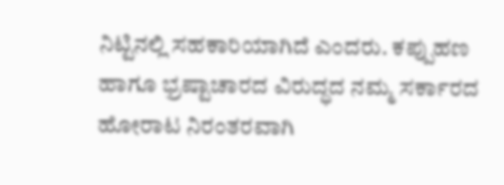ನಿಟ್ಟಿನಲ್ಲಿ ಸಹಕಾರಿಯಾಗಿದೆ ಎಂದರು. ಕಪ್ಪುಹಣ ಹಾಗೂ ಭ್ರಷ್ಟಾಚಾರದ ವಿರುದ್ಧದ ನಮ್ಮ ಸರ್ಕಾರದ ಹೋರಾಟ ನಿರಂತರವಾಗಿ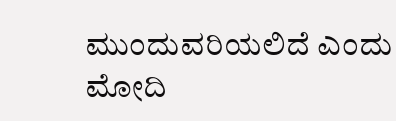ಮುಂದುವರಿಯಲಿದೆ ಎಂದು ಮೋದಿ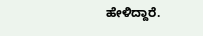ಹೇಳಿದ್ದಾರೆ.